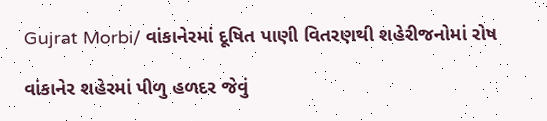Gujrat Morbi/ વાંકાનેરમાં દૂષિત પાણી વિતરણથી શહેરીજનોમાં રોષ

વાંકાનેર શહેરમાં પીળુ હળદર જેવું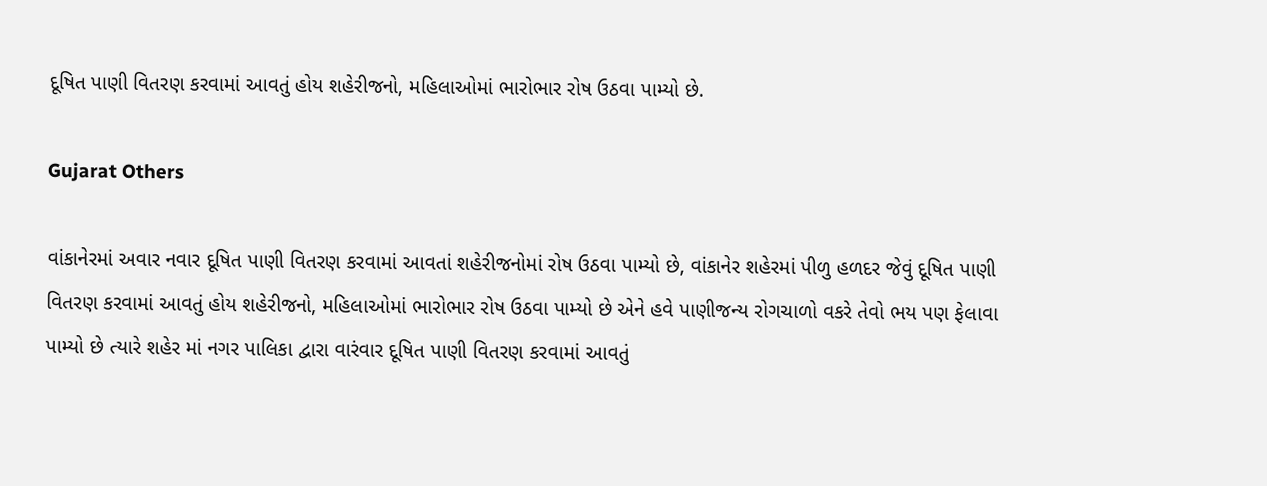દૂષિત પાણી વિતરણ કરવામાં આવતું હોય શહેરીજનો, મહિલાઓમાં ભારોભાર રોષ ઉઠવા પામ્યો છે.

Gujarat Others

વાંકાનેરમાં અવાર નવાર દૂષિત પાણી વિતરણ કરવામાં આવતાં શહેરીજનોમાં રોષ ઉઠવા પામ્યો છે, વાંકાનેર શહેરમાં પીળુ હળદર જેવું દૂષિત પાણી વિતરણ કરવામાં આવતું હોય શહેરીજનો, મહિલાઓમાં ભારોભાર રોષ ઉઠવા પામ્યો છે એને હવે પાણીજન્ય રોગચાળો વકરે તેવો ભય પણ ફેલાવા પામ્યો છે ત્યારે શહેર માં નગર પાલિકા દ્વારા વારંવાર દૂષિત પાણી વિતરણ કરવામાં આવતું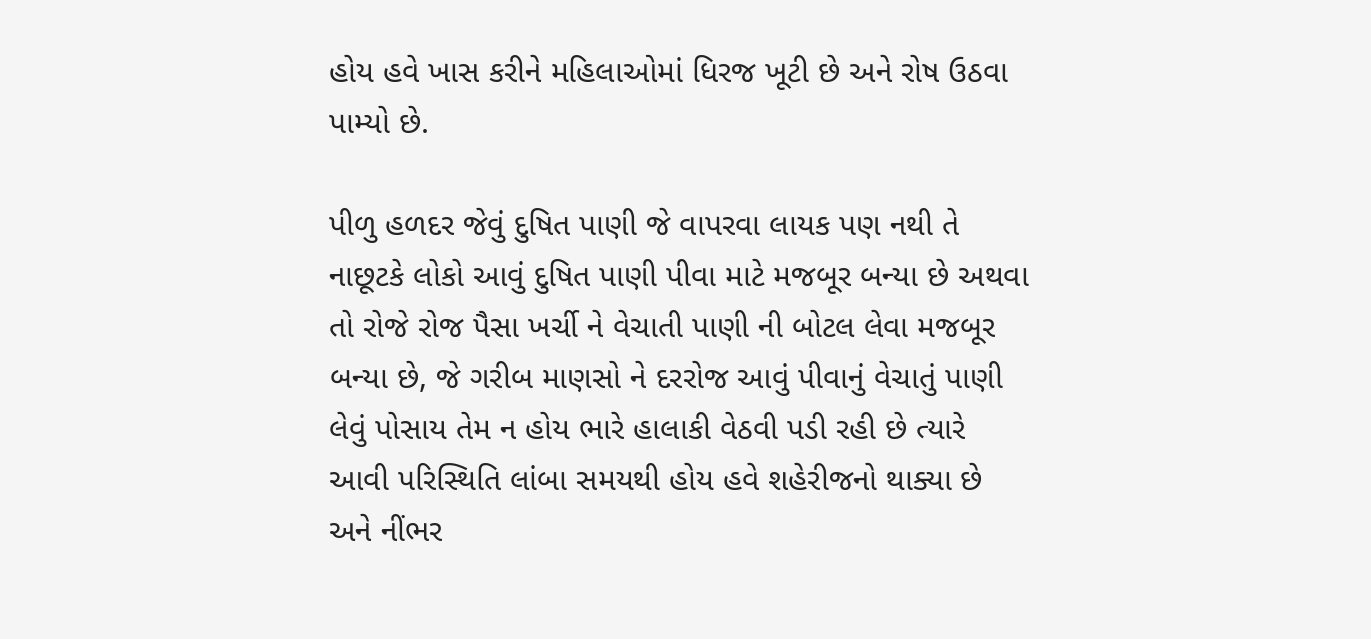હોય હવે ખાસ કરીને મહિલાઓમાં ધિરજ ખૂટી છે અને રોષ ઉઠવા પામ્યો છે.

પીળુ હળદર જેવું દુષિત પાણી જે વાપરવા લાયક પણ નથી તે નાછૂટકે લોકો આવું દુષિત પાણી પીવા માટે મજબૂર બન્યા છે અથવા તો રોજે રોજ પૈસા ખર્ચી ને વેચાતી પાણી ની બોટલ લેવા મજબૂર બન્યા છે, જે ગરીબ માણસો ને દરરોજ આવું પીવાનું વેચાતું પાણી લેવું પોસાય તેમ ન હોય ભારે હાલાકી વેઠવી પડી રહી છે ત્યારે આવી પરિસ્થિતિ લાંબા સમયથી હોય હવે શહેરીજનો થાક્યા છે અને નીંભર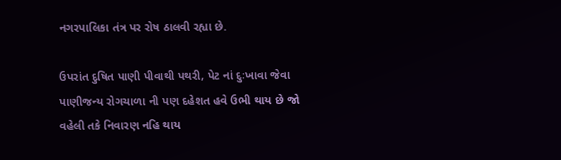નગરપાલિકા તંત્ર પર રોષ ઠાલવી રહ્યા છે.

ઉપરાંત દુષિત પાણી પીવાથી પથરી, પેટ નાં દુઃખાવા જેવા પાણીજન્ય રોગચાળા ની પણ દહેશત હવે ઉભી થાય છે જો વહેલી તકે નિવારણ નહિ થાય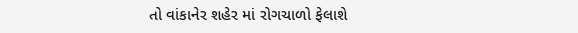તો વાંકાનેર શહેર માં રોગચાળો ફેલાશે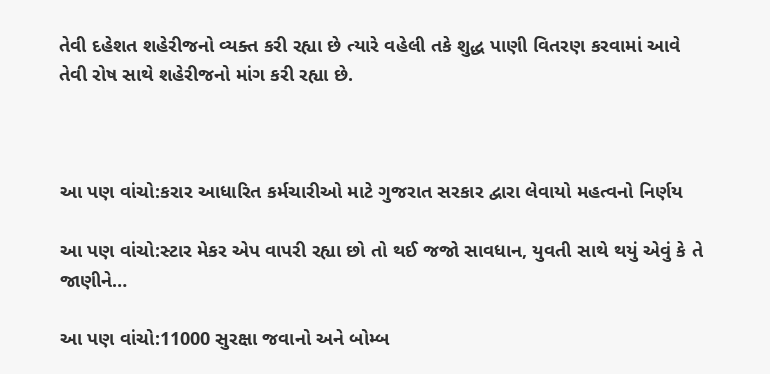તેવી દહેશત શહેરીજનો વ્યક્ત કરી રહ્યા છે ત્યારે વહેલી તકે શુદ્ધ પાણી વિતરણ કરવામાં આવે તેવી રોષ સાથે શહેરીજનો માંગ કરી રહ્યા છે.



આ પણ વાંચો:કરાર આધારિત કર્મચારીઓ માટે ગુજરાત સરકાર દ્વારા લેવાયો મહત્વનો નિર્ણય

આ પણ વાંચો:સ્ટાર મેકર એપ વાપરી રહ્યા છો તો થઈ જજો સાવધાન, યુવતી સાથે થયું એવું કે તે જાણીને…

આ પણ વાંચો:11000 સુરક્ષા જવાનો અને બોમ્બ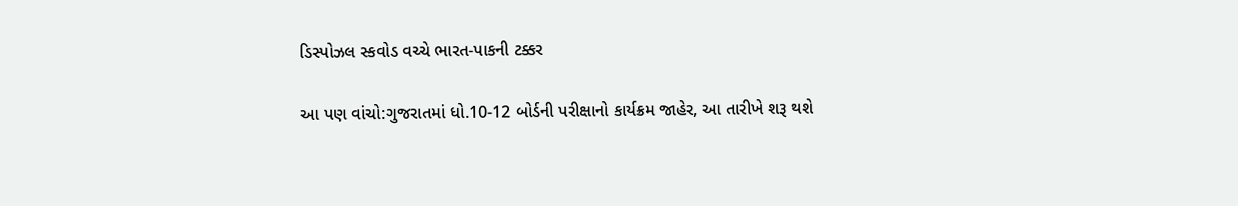ડિસ્પોઝલ સ્કવોડ વચ્ચે ભારત-પાકની ટક્કર

આ પણ વાંચો:ગુજરાતમાં ધો.10-12 બોર્ડની પરીક્ષાનો કાર્યક્રમ જાહેર, આ તારીખે શરૂ થશે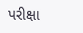પરીક્ષા